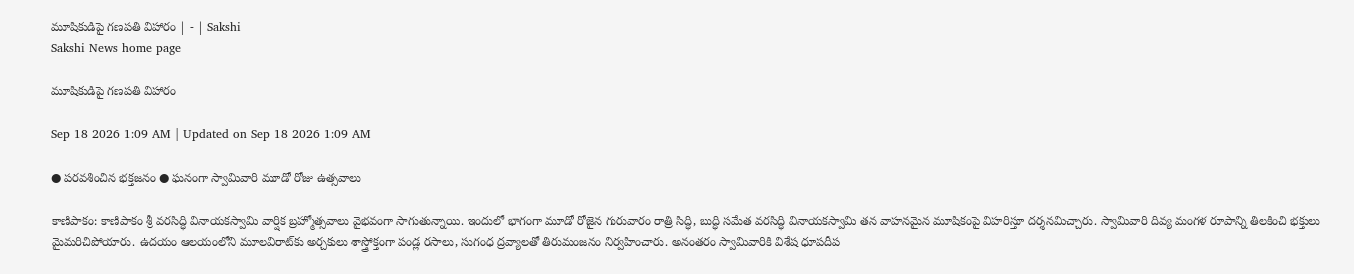మూషికుడిపై గణపతి విహారం | - | Sakshi
Sakshi News home page

మూషికుడిపై గణపతి విహారం

Sep 18 2026 1:09 AM | Updated on Sep 18 2026 1:09 AM

● పరవశించిన భక్తజనం ● ఘనంగా స్వామివారి మూడో రోజు ఉత్సవాలు

కాణిపాకం: కాణిపాకం శ్రీ వరసిద్ధి వినాయకస్వామి వార్షిక బ్రహ్మోత్సవాలు వైభవంగా సాగుతున్నాయి. ఇందులో భాగంగా మూడో రోజైన గురువారం రాత్రి సిద్ధి, బుద్ధి సమేత వరసిద్ధి వినాయకస్వామి తన వాహనమైన మూషికంపై విహరిస్తూ దర్శనమిచ్చారు. స్వామివారి దివ్య మంగళ రూపాన్ని తిలకించి భక్తులు మైమరిచిపోయారు. ఉదయం ఆలయంలోని మూలవిరాట్‌కు అర్చకులు శాస్త్రోక్తంగా పండ్ల రసాలు, సుగంధ ద్రవ్యాలతో తిరుమంజనం నిర్వహించారు. అనంతరం స్వామివారికి విశేష ధూపదీప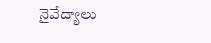నైవేద్యాలు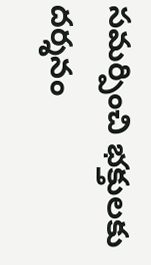సమర్పించి భక్తులకు దర్శనం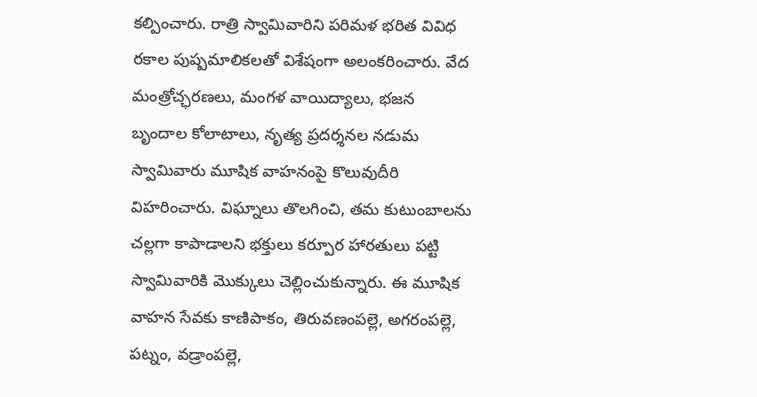కల్పించారు. రాత్రి స్వామివారిని పరిమళ భరిత వివిధ రకాల పుష్పమాలికలతో విశేషంగా అలంకరించారు. వేద మంత్రోచ్ఛరణలు, మంగళ వాయిద్యాలు, భజన బృందాల కోలాటాలు, నృత్య ప్రదర్శనల నడుమ స్వామివారు మూషిక వాహనంపై కొలువుదీరి విహరించారు. విఘ్నాలు తొలగించి, తమ కుటుంబాలను చల్లగా కాపాడాలని భక్తులు కర్పూర హారతులు పట్టి స్వామివారికి మొక్కులు చెల్లించుకున్నారు. ఈ మూషిక వాహన సేవకు కాణిపాకం, తిరువణంపల్లె, అగరంపల్లె, పట్నం, వడ్రాంపల్లె,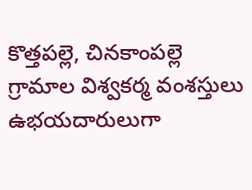కొత్తపల్లె, చినకాంపల్లె గ్రామాల విశ్వకర్మ వంశస్తులు ఉభయదారులుగా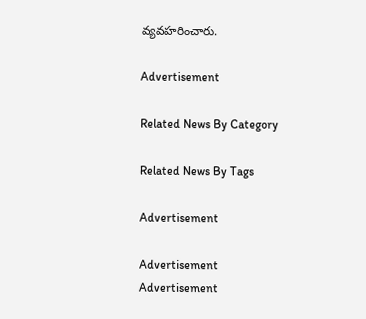వ్యవహరించారు.

Advertisement

Related News By Category

Related News By Tags

Advertisement

Advertisement
Advertisement